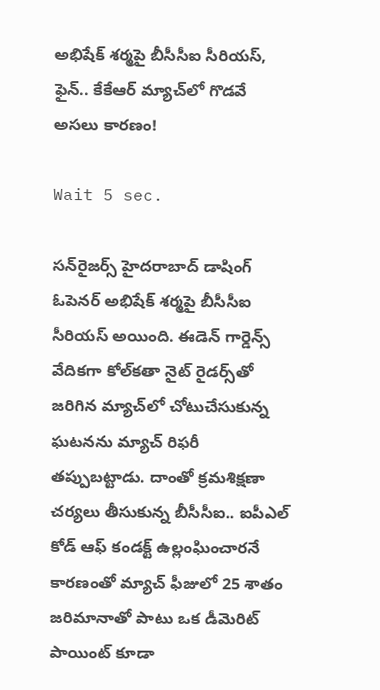అభిషేక్ శర్మపై బీసీసీఐ సీరియస్, ఫైన్.. కేకేఆర్ మ్యాచ్‌లో గొడవే అసలు కారణం!

Wait 5 sec.

సన్‌రైజర్స్ హైదరాబాద్ డాషింగ్ ఓపెనర్ అభిషేక్ శర్మపై బీసీసీఐ సీరియస్ అయింది. ఈడెన్ గార్డెన్స్ వేదికగా కోల్‌కతా నైట్ రైడర్స్‌తో జరిగిన మ్యాచ్‌లో చోటుచేసుకున్న ఘటనను మ్యాచ్ రిఫరీ తప్పుబట్టాడు. దాంతో క్రమశిక్షణా చర్యలు తీసుకున్న బీసీసీఐ.. ఐపీఎల్ కోడ్ ఆఫ్ కండక్ట్ ఉల్లంఘించారనే కారణంతో మ్యాచ్‌ ఫీజులో 25 శాతం జరిమానాతో పాటు ఒక డీమెరిట్ పాయింట్ కూడా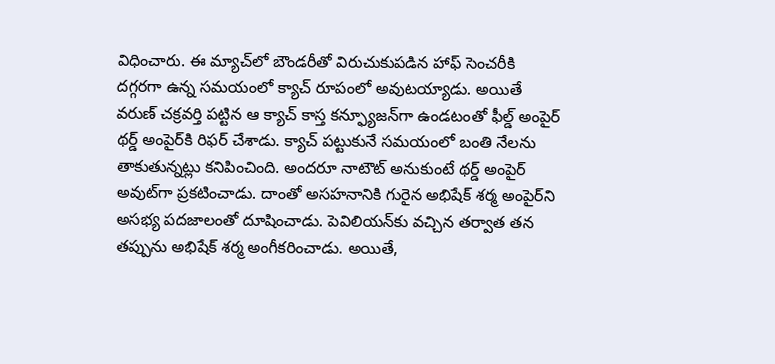విధించారు. ఈ మ్యాచ్‌లో బౌండరీతో విరుచుకుపడిన హాఫ్ సెంచరీకి దగ్గరగా ఉన్న సమయంలో క్యాచ్ రూపంలో అవుటయ్యాడు. అయితే వరుణ్ చక్రవర్తి పట్టిన ఆ క్యాచ్ కాస్త కన్ఫ్యూజన్‌గా ఉండటంతో ఫీల్డ్ అంపైర్ థర్డ్ అంపైర్‌కి రిఫర్ చేశాడు. క్యాచ్ పట్టుకునే సమయంలో బంతి నేలను తాకుతున్నట్లు కనిపించింది. అందరూ నాటౌట్‌ అనుకుంటే థర్డ్ అంపైర్ అవుట్‌గా ప్రకటించాడు. దాంతో అసహనానికి గురైన అభిషేక్ శర్మ అంపైర్‌ని అసభ్య పదజాలంతో దూషించాడు. పెవిలియన్‌కు వచ్చిన తర్వాత తన తప్పును అభిషేక్ శర్మ అంగీకరించాడు. అయితే,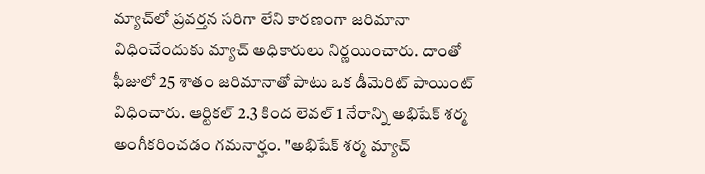మ్యాచ్‌లో ప్రవర్తన సరిగా లేని కారణంగా జరిమానా విధించేందుకు మ్యాచ్ అధికారులు నిర్ణయించారు. దాంతో ఫీజులో 25 శాతం జరిమానాతో పాటు ఒక డీమెరిట్ పాయింట్ విధించారు. ఆర్టికల్ 2.3 కింద లెవల్ 1 నేరాన్ని అభిషేక్ శర్మ అంగీకరించడం గమనార్హం. "అభిషేక్ శర్మ మ్యాచ్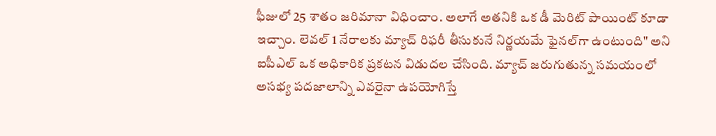ఫీజులో 25 శాతం జరిమానా విధించాం. అలాగే అతనికి ఒక డీ మెరిట్ పాయింట్ కూడా ఇచ్చాం. లెవల్ 1 నేరాలకు మ్యాచ్ రిఫరీ తీసుకునే నిర్ణయమే ఫైనల్‌గా ఉంటుంది" అని ఐపీఎల్ ఒక అధికారిక ప్రకటన విడుదల చేసింది. మ్యాచ్ జరుగుతున్న సమయంలో అసభ్య పదజాలాన్ని ఎవరైనా ఉపయోగిస్తే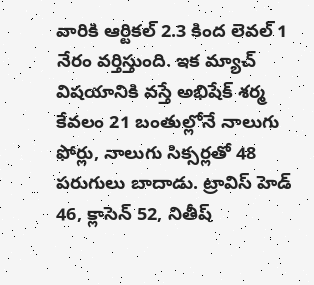వారికి ఆర్టికల్ 2.3 కింద లెవల్ 1 నేరం వర్తిస్తుంది. ఇక మ్యాచ్ విషయానికి వస్తే అభిషేక్ శర్మ కేవలం 21 బంతుల్లోనే నాలుగు ఫోర్లు, నాలుగు సిక్సర్లతో 48 పరుగులు బాదాడు. ట్రావిస్ హెడ్ 46, క్లాసెన్ 52, నితీష్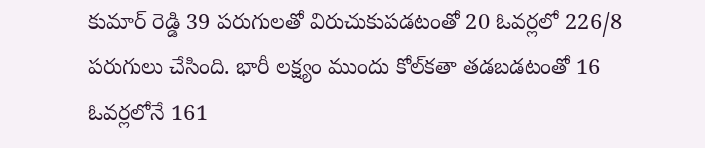కుమార్ రెడ్డి 39 పరుగులతో విరుచుకుపడటంతో 20 ఓవర్లలో 226/8 పరుగులు చేసింది. భారీ లక్ష్యం ముందు కోల్‌కతా తడబడటంతో 16 ఓవర్లలోనే 161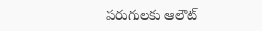పరుగులకు ఆలౌట్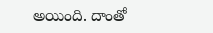అయింది. దాంతో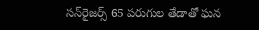సన్‌రైజర్స్ 65 పరుగుల తేడాతో ఘన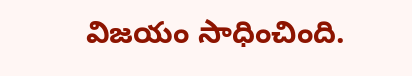విజయం సాధించింది.